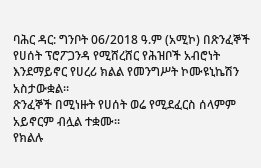ባሕር ዳር: ግንቦት 06/2018 ዓ.ም (አሚኮ) በጽንፈኞች የሀሰት ፕሮፖጋንዳ የሚሸረሸር የሕዝቦች አብሮነት እንደማይኖር የሀረሪ ክልል የመንግሥት ኮሙዩኒኬሽን አስታውቋል።
ጽንፈኞች በሚነዙት የሀሰት ወሬ የሚደፈርስ ሰላምም አይኖርም ብሏል ተቋሙ።
የክልሉ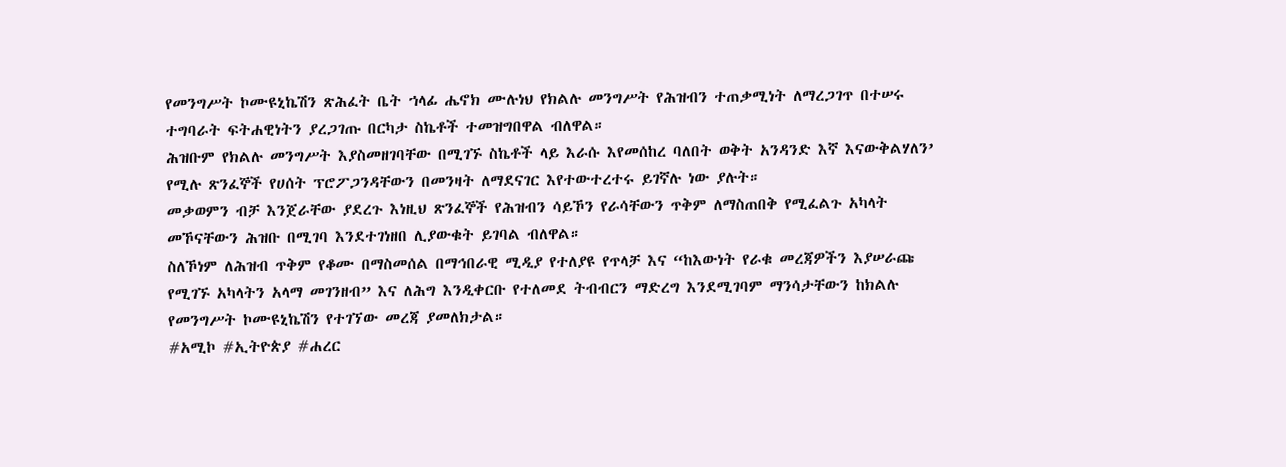የመንግሥት ኮሙዩኒኬሽን ጽሕፈት ቤት ኀላፊ ሔኖክ ሙሉነህ የክልሉ መንግሥት የሕዝብን ተጠቃሚነት ለማረጋገጥ በተሠሩ ተግባራት ፍትሐዊነትን ያረጋገጡ በርካታ ስኬቶች ተመዝግበዋል ብለዋል።
ሕዝቡም የክልሉ መንግሥት እያስመዘገባቸው በሚገኙ ስኬቶች ላይ እራሱ እየመሰከረ ባለበት ወቅት አንዳንድ እኛ እናውቅልሃለን’ የሚሉ ጽንፈኞች የሀሰት ፕሮፖጋንዳቸውን በመንዛት ለማደናገር እየተውተረተሩ ይገኛሉ ነው ያሉት።
መቃወምን ብቻ እንጀራቸው ያደረጉ እነዚህ ጽንፈኞች የሕዝብን ሳይኾን የራሳቸውን ጥቅም ለማስጠበቅ የሚፈልጉ አካላት መኾናቸውን ሕዝቡ በሚገባ እንደተገነዘበ ሊያውቁት ይገባል ብለዋል።
ስለኾነም ለሕዝብ ጥቅም የቆሙ በማስመሰል በማኅበራዊ ሚዲያ የተለያዩ የጥላቻ እና “ከእውነት የራቁ መረጃዎችን እያሠራጩ የሚገኙ አካላትን አላማ መገንዘብ” እና ለሕግ እንዲቀርቡ የተለመደ ትብብርን ማድረግ እንደሚገባም ማንሳታቸውን ከክልሉ የመንግሥት ኮሙዩኒኬሽን የተገኘው መረጃ ያመለክታል።
#አሚኮ #ኢትዮጵያ #ሐረር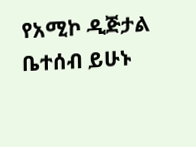የአሚኮ ዲጅታል ቤተሰብ ይሁኑ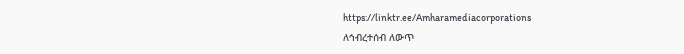https://linktr.ee/Amharamediacorporations
ለኅብረተሰብ ለውጥ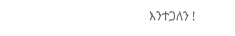እንተጋለን !